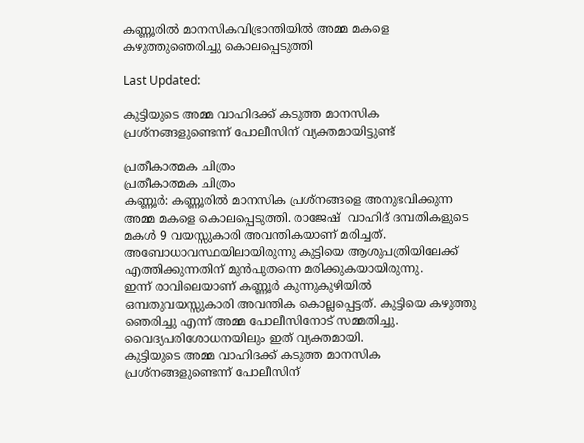കണ്ണൂരില്‍ മാനസികവിഭ്രാന്തിയില്‍ അമ്മ മകളെ കഴുത്തുഞെരിച്ചു കൊലപ്പെടുത്തി

Last Updated:

കുട്ടിയുടെ അമ്മ വാഹിദക്ക് കടുത്ത മാനസിക പ്രശ്നങ്ങളുണ്ടെന്ന് പോലീസിന് വ്യക്തമായിട്ടുണ്ട്

പ്രതീകാത്മക ചിത്രം
പ്രതീകാത്മക ചിത്രം
കണ്ണൂര്‍: കണ്ണൂരിൽ മാനസിക പ്രശ്നങ്ങളെ അനുഭവിക്കുന്ന അമ്മ മകളെ കൊലപ്പെടുത്തി. രാജേഷ്  വാഹിദ് ദമ്പതികളുടെ മകൾ 9 വയസ്സുകാരി അവന്തികയാണ് മരിച്ചത്. അബോധാവസ്ഥയിലായിരുന്നു കുട്ടിയെ ആശുപത്രിയിലേക്ക് എത്തിക്കുന്നതിന് മുൻപുതന്നെ മരിക്കുകയായിരുന്നു.
ഇന്ന് രാവിലെയാണ് കണ്ണൂർ കുന്നുകുഴിയിൽ ഒമ്പതുവയസ്സുകാരി അവന്തിക കൊല്ലപ്പെട്ടത്. കുട്ടിയെ കഴുത്തു ഞെരിച്ചു എന്ന് അമ്മ പോലീസിനോട് സമ്മതിച്ചു. വൈദ്യപരിശോധനയിലും ഇത് വ്യക്തമായി.
കുട്ടിയുടെ അമ്മ വാഹിദക്ക് കടുത്ത മാനസിക പ്രശ്നങ്ങളുണ്ടെന്ന് പോലീസിന്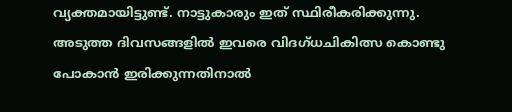വ്യക്തമായിട്ടുണ്ട്. നാട്ടുകാരും ഇത് സ്ഥിരീകരിക്കുന്നു. അടുത്ത ദിവസങ്ങളിൽ ഇവരെ വിദഗ്ധചികിത്സ കൊണ്ടു പോകാൻ ഇരിക്കുന്നതിനാൽ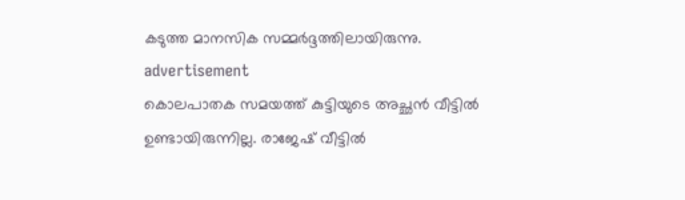കടുത്ത മാനസിക സമ്മർദ്ദത്തിലായിരുന്നു.
advertisement
കൊലപാതക സമയത്ത് കുട്ടിയുടെ അച്ഛൻ വീട്ടിൽ ഉണ്ടായിരുന്നില്ല. രാജേഷ് വീട്ടിൽ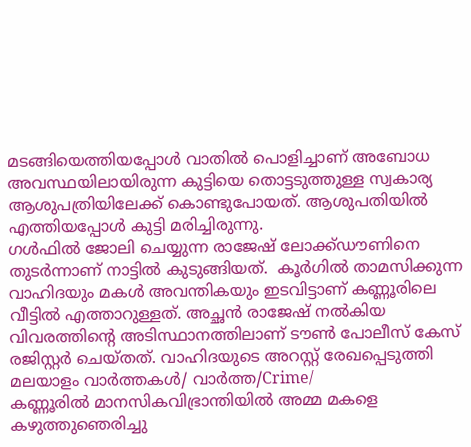മടങ്ങിയെത്തിയപ്പോൾ വാതിൽ പൊളിച്ചാണ് അബോധ അവസ്ഥയിലായിരുന്ന കുട്ടിയെ തൊട്ടടുത്തുള്ള സ്വകാര്യ ആശുപത്രിയിലേക്ക് കൊണ്ടുപോയത്. ആശുപതിയിൽ എത്തിയപ്പോൾ കുട്ടി മരിച്ചിരുന്നു.
ഗൾഫിൽ ജോലി ചെയ്യുന്ന രാജേഷ് ലോക്ക്ഡൗണിനെ തുടർന്നാണ് നാട്ടിൽ കുടുങ്ങിയത്.  കൂർഗിൽ താമസിക്കുന്ന വാഹിദയും മകൾ അവന്തികയും ഇടവിട്ടാണ് കണ്ണൂരിലെ വീട്ടിൽ എത്താറുള്ളത്. അച്ഛൻ രാജേഷ് നൽകിയ വിവരത്തിന്റെ അടിസ്ഥാനത്തിലാണ് ടൗൺ പോലീസ് കേസ് രജിസ്റ്റർ ചെയ്തത്. വാഹിദയുടെ അറസ്റ്റ് രേഖപ്പെടുത്തി
മലയാളം വാർത്തകൾ/ വാർത്ത/Crime/
കണ്ണൂരില്‍ മാനസികവിഭ്രാന്തിയില്‍ അമ്മ മകളെ കഴുത്തുഞെരിച്ചു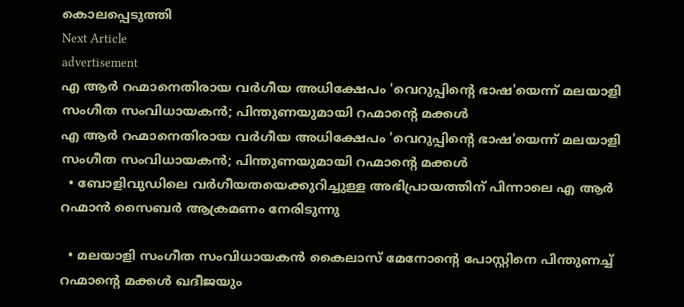കൊലപ്പെടുത്തി
Next Article
advertisement
എ ആർ റഹ്മാനെതിരായ വർഗീയ അധിക്ഷേപം 'വെറുപ്പിന്റെ ഭാഷ'യെന്ന് മലയാളി സംഗീത സംവിധായകൻ; പിന്തുണയുമായി റഹ്മാന്റെ മക്കൾ
എ ആർ റഹ്മാനെതിരായ വർഗീയ അധിക്ഷേപം 'വെറുപ്പിന്റെ ഭാഷ'യെന്ന് മലയാളി സംഗീത സംവിധായകൻ; പിന്തുണയുമായി റഹ്മാന്റെ മക്കൾ
  • ബോളിവുഡിലെ വർഗീയതയെക്കുറിച്ചുള്ള അഭിപ്രായത്തിന് പിന്നാലെ എ ആർ റഹ്മാൻ സൈബർ ആക്രമണം നേരിടുന്നു

  • മലയാളി സംഗീത സംവിധായകൻ കൈലാസ് മേനോന്റെ പോസ്റ്റിനെ പിന്തുണച്ച് റഹ്മാന്റെ മക്കൾ ഖദീജയും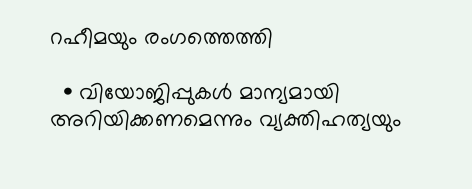റഹീമയും രംഗത്തെത്തി

  • വിയോജിപ്പുകൾ മാന്യമായി അറിയിക്കണമെന്നും വ്യക്തിഹത്യയും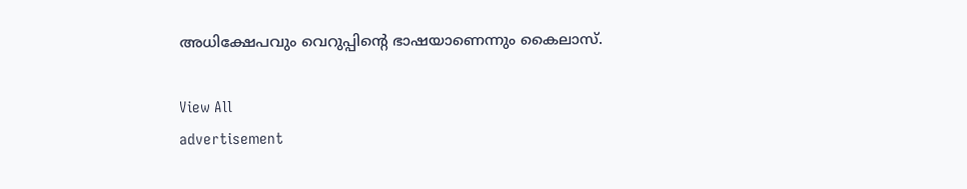അധിക്ഷേപവും വെറുപ്പിന്റെ ഭാഷയാണെന്നും കൈലാസ്.

View All
advertisement